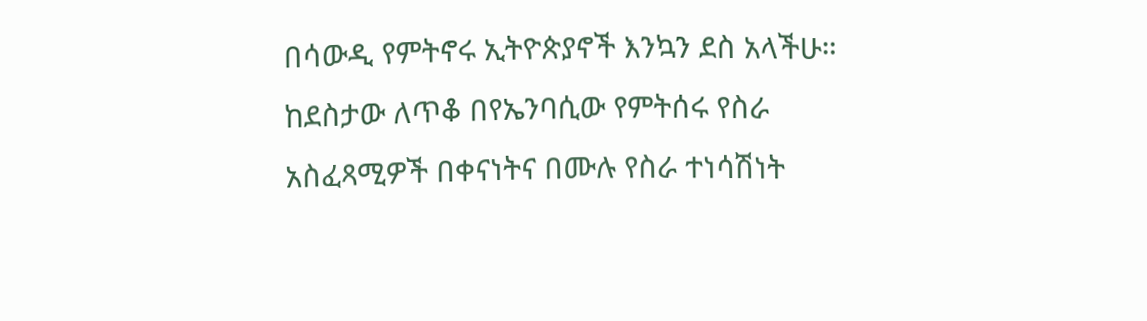በሳውዲ የምትኖሩ ኢትዮጵያኖች እንኳን ደስ አላችሁ። ከደስታው ለጥቆ በየኤንባሲው የምትሰሩ የስራ አስፈጻሚዎች በቀናነትና በሙሉ የስራ ተነሳሽነት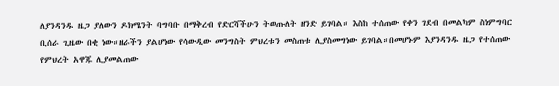ለያንዳንዱ ዜጋ ያለውን ዶክሜንት ባግባቡ በማቅረብ የድርሻችሁን ትወጡለት ዘንድ ይገባል። እስከ ተሰጠው የቀን ገደብ በመልካም ስነምግባር ቢሰራ ጊዜው በቂ ነው።ዘራችን ያልሆነው የሳውዲው መንግስት ምህረቱን መስጠቱ ሊያስመግነው ይገባል።በመሆኑም እያንዳንዱ ዜጋ የተሰጠው የምህረት አዋጁ ሊያመልጠው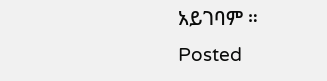አይገባም ።
Posted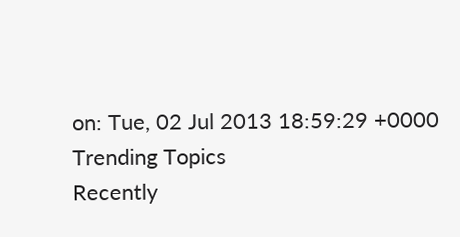on: Tue, 02 Jul 2013 18:59:29 +0000
Trending Topics
Recently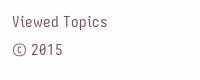Viewed Topics
© 2015